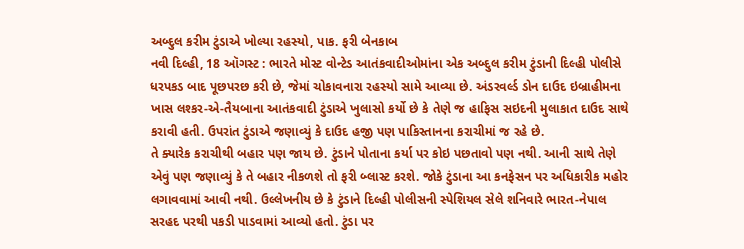અબ્દુલ કરીમ ટુંડાએ ખોલ્યા રહસ્યો, પાક. ફરી બેનકાબ
નવી દિલ્હી, 18 ઑગસ્ટ : ભારતે મોસ્ટ વોન્ટેડ આતંકવાદીઓમાંના એક અબ્દુલ કરીમ ટુંડાની દિલ્હી પોલીસે ધરપકડ બાદ પૂછપરછ કરી છે, જેમાં ચોકાવનારા રહસ્યો સામે આવ્યા છે. અંડરવર્લ્ડ ડોન દાઉદ ઇબ્રાહીમના ખાસ લશ્કર-એ-તૈયબાના આતંકવાદી ટુંડાએ ખુલાસો કર્યો છે કે તેણે જ હાફિસ સઇદની મુલાકાત દાઉદ સાથે કરાવી હતી. ઉપરાંત ટુંડાએ જણાવ્યું કે દાઉદ હજી પણ પાકિસ્તાનના કરાચીમાં જ રહે છે.
તે ક્યારેક કરાચીથી બહાર પણ જાય છે. ટુંડાને પોતાના કર્યા પર કોઇ પછતાવો પણ નથી. આની સાથે તેણે એવું પણ જણાવ્યું કે તે બહાર નીકળશે તો ફરી બ્લાસ્ટ કરશે. જોકે ટુંડાના આ કનફેસન પર અધિકારીક મહોર લગાવવામાં આવી નથી. ઉલ્લેખનીય છે કે ટુંડાને દિલ્હી પોલીસની સ્પેશિયલ સેલે શનિવારે ભારત-નેપાલ સરહદ પરથી પકડી પાડવામાં આવ્યો હતો. ટુંડા પર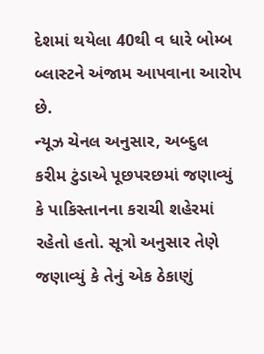દેશમાં થયેલા 40થી વ ધારે બોમ્બ બ્લાસ્ટને અંજામ આપવાના આરોપ છે.
ન્યૂઝ ચેનલ અનુસાર, અબ્દુલ કરીમ ટુંડાએ પૂછપરછમાં જણાવ્યું કે પાકિસ્તાનના કરાચી શહેરમાં રહેતો હતો. સૂત્રો અનુસાર તેણે જણાવ્યું કે તેનું એક ઠેકાણું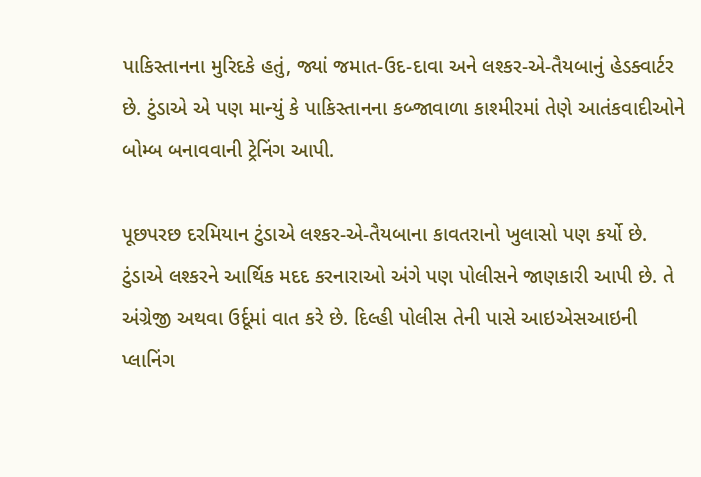પાકિસ્તાનના મુરિદકે હતું, જ્યાં જમાત-ઉદ-દાવા અને લશ્કર-એ-તૈયબાનું હેડક્વાર્ટર છે. ટુંડાએ એ પણ માન્યું કે પાકિસ્તાનના કબ્જાવાળા કાશ્મીરમાં તેણે આતંકવાદીઓને બોમ્બ બનાવવાની ટ્રેનિંગ આપી.

પૂછપરછ દરમિયાન ટુંડાએ લશ્કર-એ-તૈયબાના કાવતરાનો ખુલાસો પણ કર્યો છે. ટુંડાએ લશ્કરને આર્થિક મદદ કરનારાઓ અંગે પણ પોલીસને જાણકારી આપી છે. તે અંગ્રેજી અથવા ઉર્દૂમાં વાત કરે છે. દિલ્હી પોલીસ તેની પાસે આઇએસઆઇની પ્લાનિંગ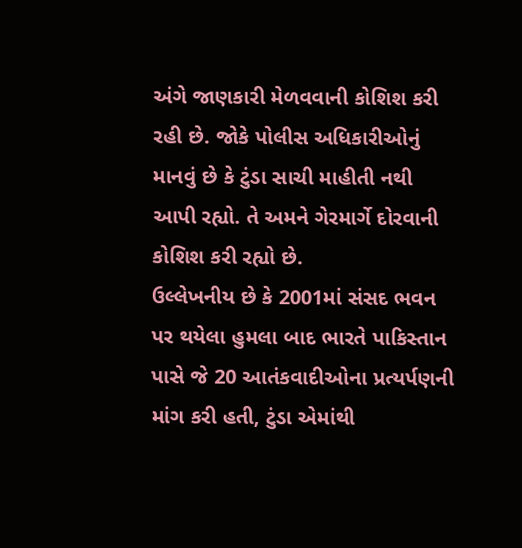અંગે જાણકારી મેળવવાની કોશિશ કરી રહી છે. જોકે પોલીસ અધિકારીઓનું માનવું છે કે ટુંડા સાચી માહીતી નથી આપી રહ્યો. તે અમને ગેરમાર્ગે દોરવાની કોશિશ કરી રહ્યો છે.
ઉલ્લેખનીય છે કે 2001માં સંસદ ભવન પર થયેલા હુમલા બાદ ભારતે પાકિસ્તાન પાસે જે 20 આતંકવાદીઓના પ્રત્યર્પણની માંગ કરી હતી, ટુંડા એમાંથી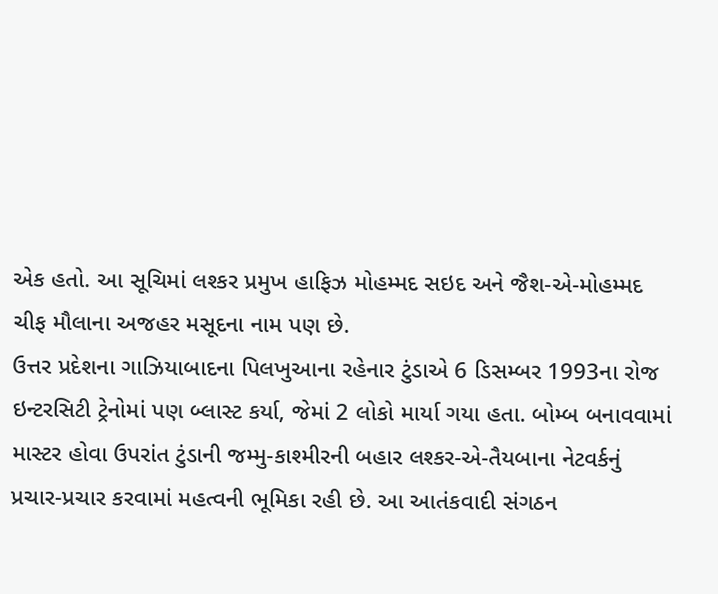એક હતો. આ સૂચિમાં લશ્કર પ્રમુખ હાફિઝ મોહમ્મદ સઇદ અને જૈશ-એ-મોહમ્મદ ચીફ મૌલાના અજહર મસૂદના નામ પણ છે.
ઉત્તર પ્રદેશના ગાઝિયાબાદના પિલખુઆના રહેનાર ટુંડાએ 6 ડિસમ્બર 1993ના રોજ ઇન્ટરસિટી ટ્રેનોમાં પણ બ્લાસ્ટ કર્યા, જેમાં 2 લોકો માર્યા ગયા હતા. બોમ્બ બનાવવામાં માસ્ટર હોવા ઉપરાંત ટુંડાની જમ્મુ-કાશ્મીરની બહાર લશ્કર-એ-તૈયબાના નેટવર્કનું પ્રચાર-પ્રચાર કરવામાં મહત્વની ભૂમિકા રહી છે. આ આતંકવાદી સંગઠન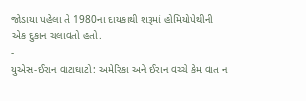જોડાયા પહેલા તે 1980ના દાયકાથી શરૂમાં હોમિયોપેથીની એક દુકાન ચલાવતો હતો.
-
યુએસ-ઈરાન વાટાઘાટો: અમેરિકા અને ઈરાન વચ્ચે કેમ વાત ન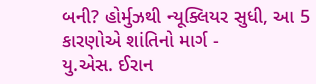બની? હોર્મુઝથી ન્યૂક્લિયર સુધી, આ 5 કારણોએ શાંતિનો માર્ગ -
યુ.એસ. ઈરાન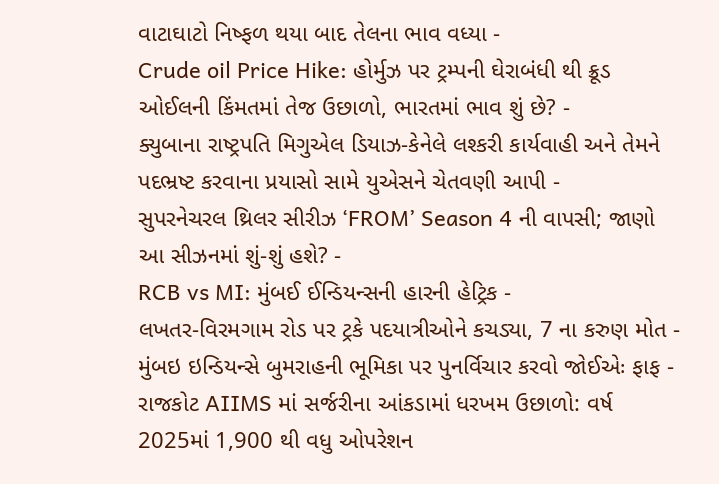વાટાઘાટો નિષ્ફળ થયા બાદ તેલના ભાવ વધ્યા -
Crude oil Price Hike: હોર્મુઝ પર ટ્રમ્પની ઘેરાબંધી થી ક્રૂડ ઓઈલની કિંમતમાં તેજ ઉછાળો, ભારતમાં ભાવ શું છે? -
ક્યુબાના રાષ્ટ્રપતિ મિગુએલ ડિયાઝ-કેનેલે લશ્કરી કાર્યવાહી અને તેમને પદભ્રષ્ટ કરવાના પ્રયાસો સામે યુએસને ચેતવણી આપી -
સુપરનેચરલ થ્રિલર સીરીઝ ‘FROM’ Season 4 ની વાપસી; જાણો આ સીઝનમાં શું-શું હશે? -
RCB vs MI: મુંબઈ ઈન્ડિયન્સની હારની હેટ્રિક -
લખતર-વિરમગામ રોડ પર ટ્રકે પદયાત્રીઓને કચડ્યા, 7 ના કરુણ મોત -
મુંબઇ ઇન્ડિયન્સે બુમરાહની ભૂમિકા પર પુનર્વિચાર કરવો જોઈએઃ ફાફ -
રાજકોટ AIIMS માં સર્જરીના આંકડામાં ધરખમ ઉછાળો: વર્ષ 2025માં 1,900 થી વધુ ઓપરેશન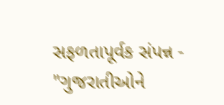સફળતાપૂર્વક સંપન્ન -
"ગુજરાતીઓને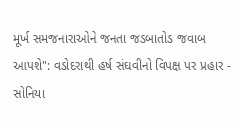મૂર્ખ સમજનારાઓને જનતા જડબાતોડ જવાબ આપશે": વડોદરાથી હર્ષ સંઘવીનો વિપક્ષ પર પ્રહાર -
સોનિયા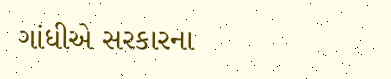ગાંધીએ સરકારના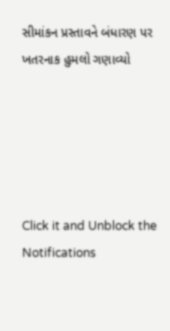સીમાંકન પ્રસ્તાવને બંધારણ પર ખતરનાક હુમલો ગણાવ્યો





Click it and Unblock the Notifications